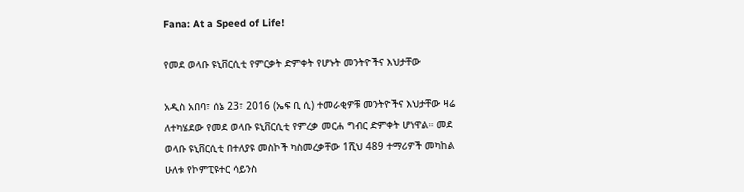Fana: At a Speed of Life!

የመደ ወላቡ ዩኒቨርሲቲ የምርቃት ድምቀት የሆኑት መንትዮችና እህታቸው

አዲስ አበባ፣ ሰኔ 23፣ 2016 (ኤፍ ቢ ሲ) ተመራቂዎቹ መንትዮችና እህታቸው ዛሬ ለተካሄደው የመደ ወላቡ ዩኒቨርሲቲ የምረቃ መርሐ ግብር ድምቀት ሆነዋል። መደ ወላቡ ዩኒቨርሲቲ በተለያዩ መስኮች ካስመረቃቸው 1ሺህ 489 ተማሪዎች መካከል ሁለቱ የኮምፒዩተር ሳይንስ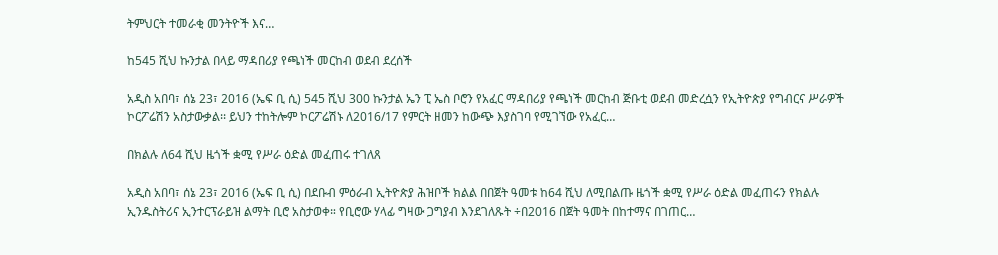ትምህርት ተመራቂ መንትዮች እና…

ከ545 ሺህ ኩንታል በላይ ማዳበሪያ የጫነች መርከብ ወደብ ደረሰች

አዲስ አበባ፣ ሰኔ 23፣ 2016 (ኤፍ ቢ ሲ) 545 ሺህ 300 ኩንታል ኤን ፒ ኤስ ቦሮን የአፈር ማዳበሪያ የጫነች መርከብ ጅቡቲ ወደብ መድረሷን የኢትዮጵያ የግብርና ሥራዎች ኮርፖሬሽን አስታውቃል፡፡ ይህን ተከትሎም ኮርፖሬሽኑ ለ2016/17 የምርት ዘመን ከውጭ እያስገባ የሚገኘው የአፈር…

በክልሉ ለ64 ሺህ ዜጎች ቋሚ የሥራ ዕድል መፈጠሩ ተገለጸ

አዲስ አበባ፣ ሰኔ 23፣ 2016 (ኤፍ ቢ ሲ) በደቡብ ምዕራብ ኢትዮጵያ ሕዝቦች ክልል በበጀት ዓመቱ ከ64 ሺህ ለሚበልጡ ዜጎች ቋሚ የሥራ ዕድል መፈጠሩን የክልሉ ኢንዱስትሪና ኢንተርፕራይዝ ልማት ቢሮ አስታወቀ። የቢሮው ሃላፊ ግዛው ጋግያብ እንደገለጹት ÷በ2016 በጀት ዓመት በከተማና በገጠር…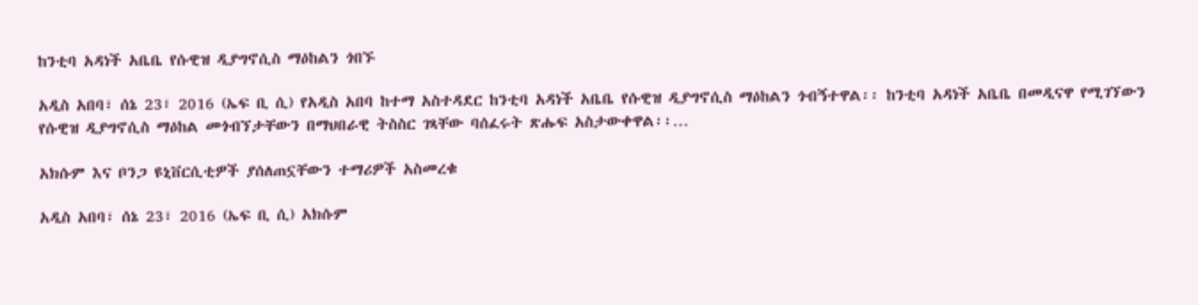ከንቲባ አዳነች አቤቤ የሱዊዝ ዲያግኖሲስ ማዕከልን ጎበኙ

አዲስ አበባ፣ ሰኔ 23፣ 2016 (ኤፍ ቢ ሲ) የአዲስ አበባ ከተማ አስተዳደር ከንቲባ አዳነች አቤቤ የሱዊዝ ዲያግኖሲስ ማዕከልን ጎብኝተዋል፡፡ ከንቲባ አዳነች አቤቤ በመዲናዋ የሚገኘውን የሱዊዝ ዲያግኖሲስ ማዕከል መጎብኘታቸውን በማህበራዊ ትስስር ገጻቸው ባሰፈሩት ጽሑፍ አስታውቀዋል፡፡…

አክሱም እና ቦንጋ ዩኒቨርሲቲዎች ያሰለጠኗቸውን ተማሪዎች አስመረቁ

አዲስ አበባ፣ ሰኔ 23፣ 2016 (ኤፍ ቢ ሲ) አክሱም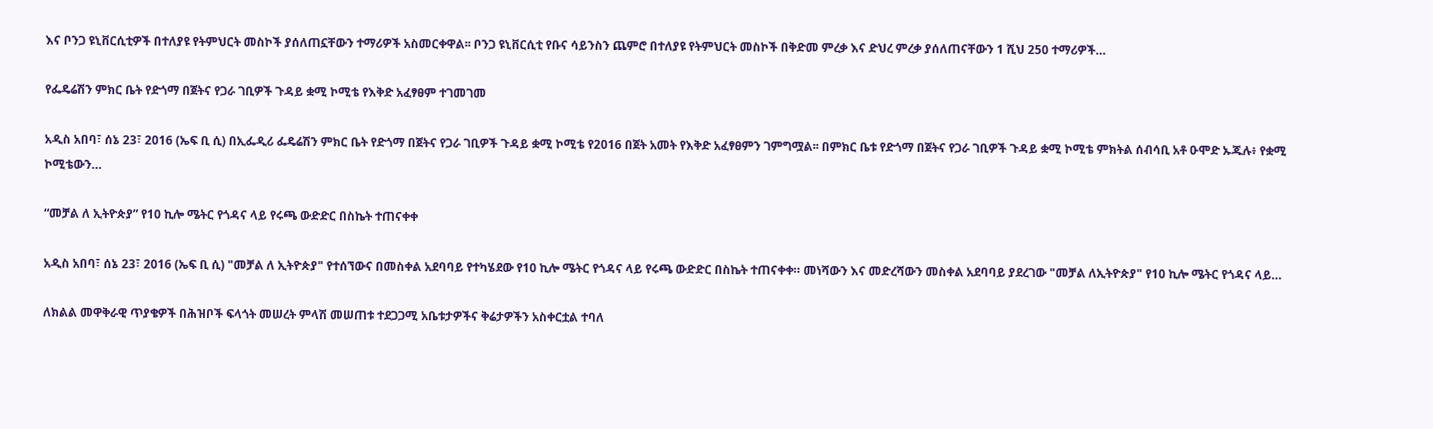እና ቦንጋ ዩኒቨርሲቲዎች በተለያዩ የትምህርት መስኮች ያሰለጠኗቸውን ተማሪዎች አስመርቀዋል፡፡ ቦንጋ ዩኒቨርሲቲ የቡና ሳይንስን ጨምሮ በተለያዩ የትምህርት መስኮች በቅድመ ምረቃ እና ድህረ ምረቃ ያሰለጠናቸውን 1 ሺህ 250 ተማሪዎች…

የፌዴሬሽን ምክር ቤት የድጎማ በጀትና የጋራ ገቢዎች ጉዳይ ቋሚ ኮሚቴ የእቅድ አፈፃፀም ተገመገመ

አዲስ አበባ፣ ሰኔ 23፣ 2016 (ኤፍ ቢ ሲ) በኢፌዲሪ ፌዴሬሽን ምክር ቤት የድጎማ በጀትና የጋራ ገቢዎች ጉዳይ ቋሚ ኮሚቴ የ2016 በጀት አመት የእቅድ አፈፃፀምን ገምግሟል፡፡ በምክር ቤቱ የድጎማ በጀትና የጋራ ገቢዎች ጉዳይ ቋሚ ኮሚቴ ምክትል ሰብሳቢ አቶ ዑሞድ ኡጁሉ፥ የቋሚ ኮሚቴውን…

“መቻል ለ ኢትዮጵያ” የ10 ኪሎ ሜትር የጎዳና ላይ የሩጫ ውድድር በስኬት ተጠናቀቀ

አዲስ አበባ፣ ሰኔ 23፣ 2016 (ኤፍ ቢ ሲ) "መቻል ለ ኢትዮጵያ" የተሰኘውና በመስቀል አደባባይ የተካሄደው የ10 ኪሎ ሜትር የጎዳና ላይ የሩጫ ውድድር በስኬት ተጠናቀቀ። መነሻውን እና መድረሻውን መስቀል አደባባይ ያደረገው "መቻል ለኢትዮጵያ" የ10 ኪሎ ሜትር የጎዳና ላይ…

ለክልል መዋቅራዊ ጥያቄዎች በሕዝቦች ፍላጎት መሠረት ምላሽ መሠጠቱ ተደጋጋሚ አቤቱታዎችና ቅሬታዎችን አስቀርቷል ተባለ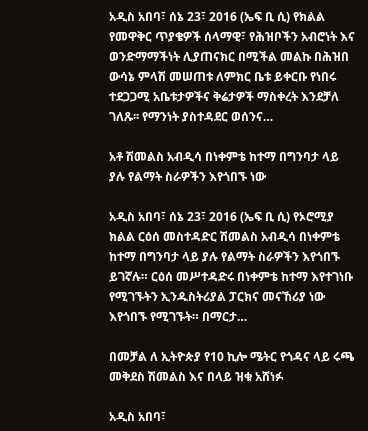አዲስ አበባ፣ ሰኔ 23፣ 2016 (ኤፍ ቢ ሲ) የክልል የመዋቅር ጥያቄዎች ሰላማዊ፣ የሕዝቦችን አብሮነት እና ወንድማማችነት ሊያጠናክር በሚችል መልኩ በሕዝበ ውሳኔ ምላሽ መሠጠቱ ለምክር ቤቱ ይቀርቡ የነበሩ ተደጋጋሚ አቤቱታዎችና ቅሬታዎች ማስቀረት እንደቻለ ገለጹ፡፡ የማንነት ያስተዳደር ወሰንና…

አቶ ሽመልስ አብዲሳ በነቀምቴ ከተማ በግንባታ ላይ ያሉ የልማት ስራዎችን እየጎበኙ ነው

አዲስ አበባ፣ ሰኔ 23፣ 2016 (ኤፍ ቢ ሲ) የኦሮሚያ ክልል ርዕሰ መስተዳድር ሽመልስ አብዲሳ በነቀምቴ ከተማ በግንባታ ላይ ያሉ የልማት ስራዎችን እየጎበኙ ይገኛሉ። ርዕሰ መሥተዳድሩ በነቀምቴ ከተማ እየተገነቡ የሚገኙትን ኢንዱስትሪያል ፓርክና መናኸሪያ ነው እየጎበኙ የሚገኙት። በማርታ…

በመቻል ለ ኢትዮጵያ የ10 ኪሎ ሜትር የጎዳና ላይ ሩጫ መቅደስ ሽመልስ እና በላይ ዝቁ አሸነፉ

አዲስ አበባ፣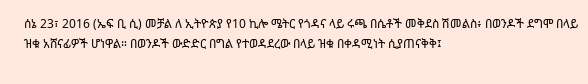ሰኔ 23፣ 2016 (ኤፍ ቢ ሲ) መቻል ለ ኢትዮጵያ የ10 ኪሎ ሜትር የጎዳና ላይ ሩጫ በሴቶች መቅደስ ሽመልስ፥ በወንዶች ደግሞ በላይ ዝቁ አሸናፊዎች ሆነዋል። በወንዶች ውድድር በግል የተወዳደረው በላይ ዝቁ በቀዳሚነት ሲያጠናቅቅ፤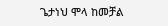ጌታነህ ሞላ ከመቻል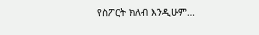የስፖርት ክለብ እንዲሁም…